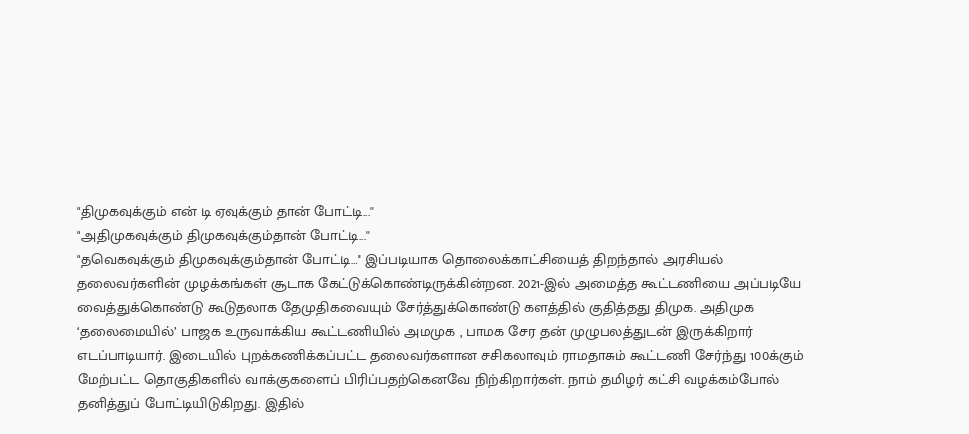"திமுகவுக்கும் என் டி ஏவுக்கும் தான் போட்டி...''
"அதிமுகவுக்கும் திமுகவுக்கும்தான் போட்டி...''
"தவெகவுக்கும் திமுகவுக்கும்தான் போட்டி…'' இப்படியாக தொலைக்காட்சியைத் திறந்தால் அரசியல் தலைவர்களின் முழக்கங்கள் சூடாக கேட்டுக்கொண்டிருக்கின்றன. 2021-இல் அமைத்த கூட்டணியை அப்படியே வைத்துக்கொண்டு கூடுதலாக தேமுதிகவையும் சேர்த்துக்கொண்டு களத்தில் குதித்தது திமுக. அதிமுக ‘தலைமையில்’ பாஜக உருவாக்கிய கூட்டணியில் அமமுக , பாமக சேர தன் முழுபலத்துடன் இருக்கிறார் எடப்பாடியார். இடையில் புறக்கணிக்கப்பட்ட தலைவர்களான சசிகலாவும் ராமதாசும் கூட்டணி சேர்ந்து 100க்கும் மேற்பட்ட தொகுதிகளில் வாக்குகளைப் பிரிப்பதற்கெனவே நிற்கிறார்கள். நாம் தமிழர் கட்சி வழக்கம்போல் தனித்துப் போட்டியிடுகிறது. இதில்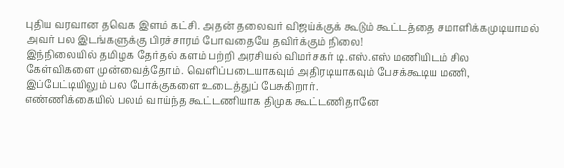புதிய வரவான தவெக இளம் கட்சி. அதன் தலைவர் விஜய்க்குக் கூடும் கூட்டத்தை சமாளிக்கமுடியாமல் அவர் பல இடங்களுக்கு பிரச்சாரம் போவதையே தவிர்க்கும் நிலை!
இந்நிலையில் தமிழக தேர்தல் களம் பற்றி அரசியல் விமர்சகர் டி.எஸ்.எஸ் மணியிடம் சில கேள்விகளை முன்வைத்தோம். வெளிப்படையாகவும் அதிரடியாகவும் பேசக்கூடிய மணி, இப்பேட்டியிலும் பல போக்குகளை உடைத்துப் பேசுகிறார்.
எண்ணிக்கையில் பலம் வாய்ந்த கூட்டணியாக திமுக கூட்டணிதானே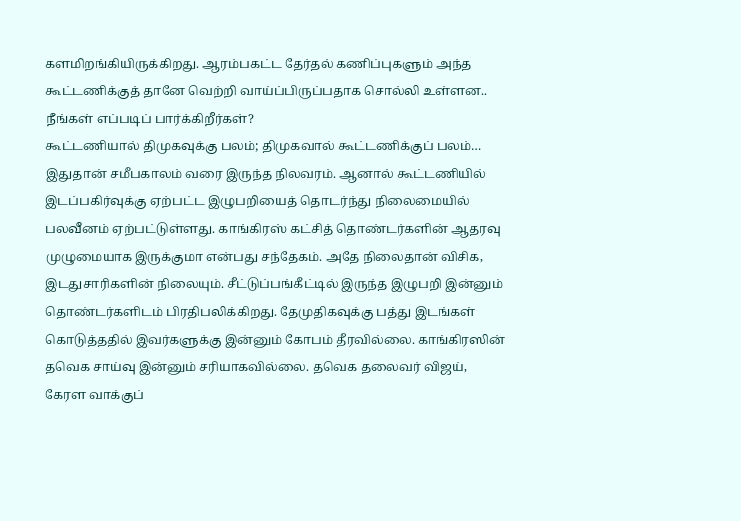களமிறங்கியிருக்கிறது. ஆரம்பகட்ட தேர்தல் கணிப்புகளும் அந்த கூட்டணிக்குத் தானே வெற்றி வாய்ப்பிருப்பதாக சொல்லி உள்ளன.. நீங்கள் எப்படிப் பார்க்கிறீர்கள்?
கூட்டணியால் திமுகவுக்கு பலம்; திமுகவால் கூட்டணிக்குப் பலம்… இதுதான் சமீபகாலம் வரை இருந்த நிலவரம். ஆனால் கூட்டணியில் இடப்பகிர்வுக்கு ஏற்பட்ட இழுபறியைத் தொடர்ந்து நிலைமையில் பலவீனம் ஏற்பட்டுள்ளது. காங்கிரஸ் கட்சித் தொண்டர்களின் ஆதரவு முழுமையாக இருக்குமா என்பது சந்தேகம். அதே நிலைதான் விசிக, இடதுசாரிகளின் நிலையும். சீட்டுப்பங்கீட்டில் இருந்த இழுபறி இன்னும் தொண்டர்களிடம் பிரதிபலிக்கிறது. தேமுதிகவுக்கு பத்து இடங்கள் கொடுத்ததில் இவர்களுக்கு இன்னும் கோபம் தீரவில்லை. காங்கிரஸின் தவெக சாய்வு இன்னும் சரியாகவில்லை. தவெக தலைவர் விஜய், கேரள வாக்குப்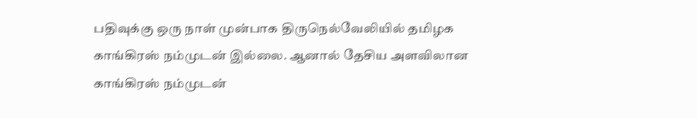பதிவுக்கு ஒரு நாள் முன்பாக திருநெல்வேலியில் தமிழக காங்கிரஸ் நம்முடன் இல்லை. ஆனால் தேசிய அளவிலான காங்கிரஸ் நம்முடன்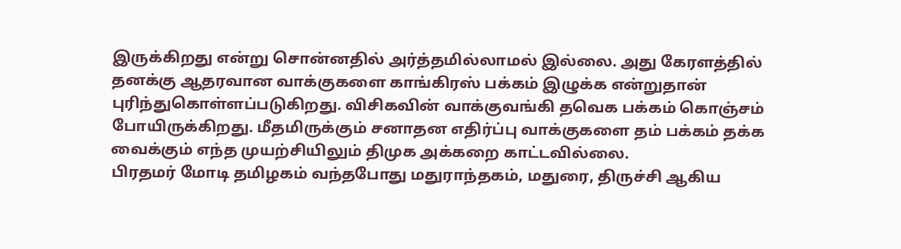இருக்கிறது என்று சொன்னதில் அர்த்தமில்லாமல் இல்லை. அது கேரளத்தில் தனக்கு ஆதரவான வாக்குகளை காங்கிரஸ் பக்கம் இழுக்க என்றுதான் புரிந்துகொள்ளப்படுகிறது. விசிகவின் வாக்குவங்கி தவெக பக்கம் கொஞ்சம் போயிருக்கிறது. மீதமிருக்கும் சனாதன எதிர்ப்பு வாக்குகளை தம் பக்கம் தக்க வைக்கும் எந்த முயற்சியிலும் திமுக அக்கறை காட்டவில்லை.
பிரதமர் மோடி தமிழகம் வந்தபோது மதுராந்தகம், மதுரை, திருச்சி ஆகிய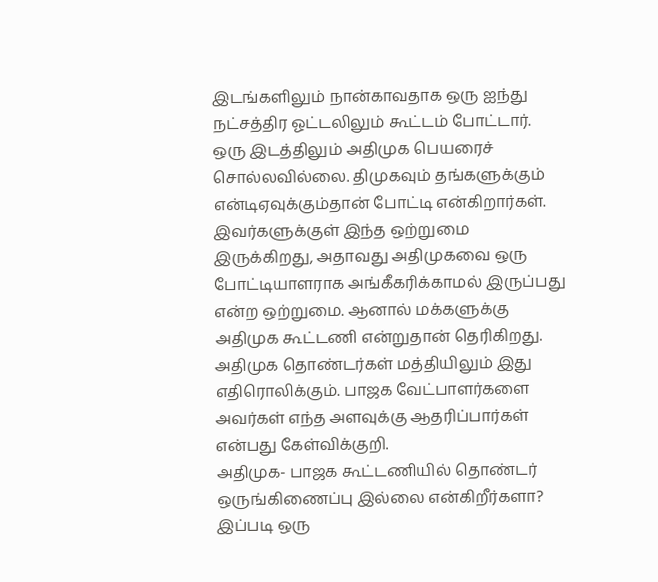இடங்களிலும் நான்காவதாக ஒரு ஐந்து நட்சத்திர ஓட்டலிலும் கூட்டம் போட்டார். ஒரு இடத்திலும் அதிமுக பெயரைச் சொல்லவில்லை. திமுகவும் தங்களுக்கும் என்டிஏவுக்கும்தான் போட்டி என்கிறார்கள். இவர்களுக்குள் இந்த ஒற்றுமை இருக்கிறது, அதாவது அதிமுகவை ஒரு போட்டியாளராக அங்கீகரிக்காமல் இருப்பது என்ற ஒற்றுமை. ஆனால் மக்களுக்கு அதிமுக கூட்டணி என்றுதான் தெரிகிறது. அதிமுக தொண்டர்கள் மத்தியிலும் இது எதிரொலிக்கும். பாஜக வேட்பாளர்களை அவர்கள் எந்த அளவுக்கு ஆதரிப்பார்கள் என்பது கேள்விக்குறி.
அதிமுக- பாஜக கூட்டணியில் தொண்டர் ஒருங்கிணைப்பு இல்லை என்கிறீர்களா?
இப்படி ஒரு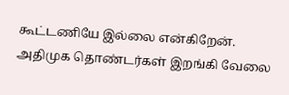கூட்டணியே இல்லை என்கிறேன். அதிமுக தொண்டர்கள் இறங்கி வேலை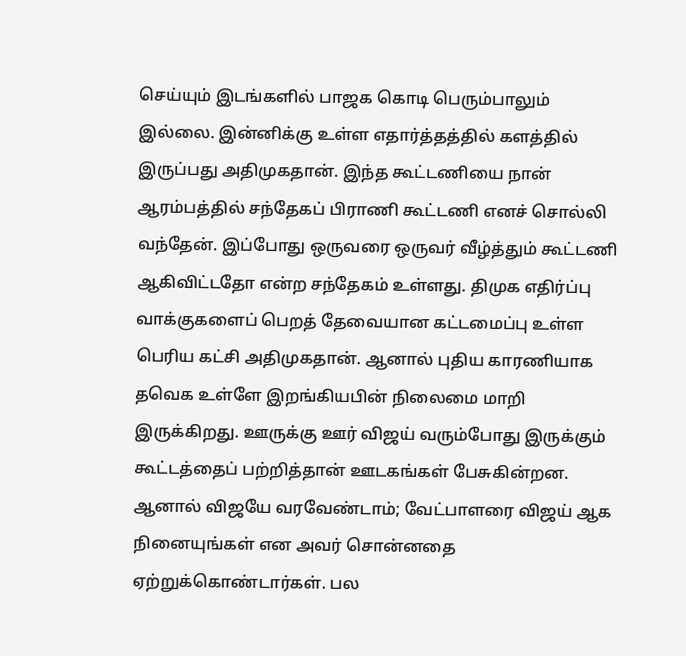செய்யும் இடங்களில் பாஜக கொடி பெரும்பாலும் இல்லை. இன்னிக்கு உள்ள எதார்த்தத்தில் களத்தில் இருப்பது அதிமுகதான். இந்த கூட்டணியை நான் ஆரம்பத்தில் சந்தேகப் பிராணி கூட்டணி எனச் சொல்லி வந்தேன். இப்போது ஒருவரை ஒருவர் வீழ்த்தும் கூட்டணி ஆகிவிட்டதோ என்ற சந்தேகம் உள்ளது. திமுக எதிர்ப்பு வாக்குகளைப் பெறத் தேவையான கட்டமைப்பு உள்ள பெரிய கட்சி அதிமுகதான். ஆனால் புதிய காரணியாக தவெக உள்ளே இறங்கியபின் நிலைமை மாறி இருக்கிறது. ஊருக்கு ஊர் விஜய் வரும்போது இருக்கும் கூட்டத்தைப் பற்றித்தான் ஊடகங்கள் பேசுகின்றன. ஆனால் விஜயே வரவேண்டாம்; வேட்பாளரை விஜய் ஆக நினையுங்கள் என அவர் சொன்னதை ஏற்றுக்கொண்டார்கள். பல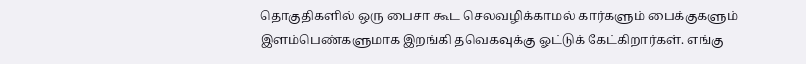தொகுதிகளில் ஒரு பைசா கூட செலவழிக்காமல் கார்களும் பைக்குகளும் இளம்பெண்களுமாக இறங்கி தவெகவுக்கு ஓட்டுக் கேட்கிறார்கள். எங்கு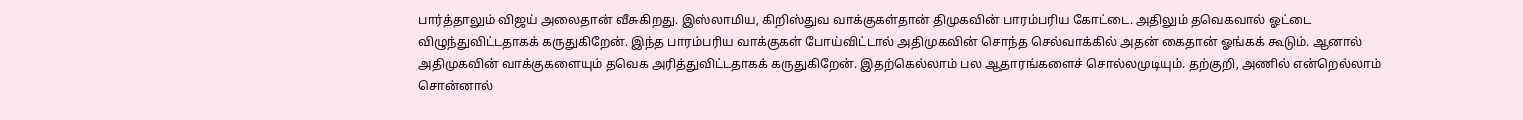பார்த்தாலும் விஜய் அலைதான் வீசுகிறது. இஸ்லாமிய, கிறிஸ்துவ வாக்குகள்தான் திமுகவின் பாரம்பரிய கோட்டை. அதிலும் தவெகவால் ஓட்டை விழுந்துவிட்டதாகக் கருதுகிறேன். இந்த பாரம்பரிய வாக்குகள் போய்விட்டால் அதிமுகவின் சொந்த செல்வாக்கில் அதன் கைதான் ஓங்கக் கூடும். ஆனால் அதிமுகவின் வாக்குகளையும் தவெக அரித்துவிட்டதாகக் கருதுகிறேன். இதற்கெல்லாம் பல ஆதாரங்களைச் சொல்லமுடியும். தற்குறி, அணில் என்றெல்லாம் சொன்னால்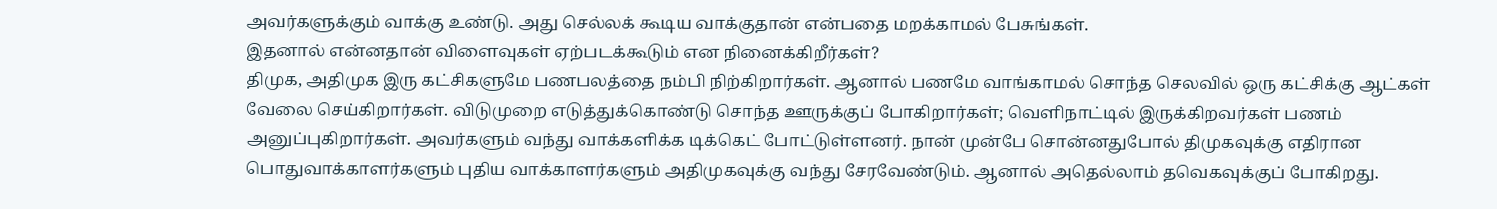அவர்களுக்கும் வாக்கு உண்டு. அது செல்லக் கூடிய வாக்குதான் என்பதை மறக்காமல் பேசுங்கள்.
இதனால் என்னதான் விளைவுகள் ஏற்படக்கூடும் என நினைக்கிறீர்கள்?
திமுக, அதிமுக இரு கட்சிகளுமே பணபலத்தை நம்பி நிற்கிறார்கள். ஆனால் பணமே வாங்காமல் சொந்த செலவில் ஒரு கட்சிக்கு ஆட்கள் வேலை செய்கிறார்கள். விடுமுறை எடுத்துக்கொண்டு சொந்த ஊருக்குப் போகிறார்கள்; வெளிநாட்டில் இருக்கிறவர்கள் பணம் அனுப்புகிறார்கள். அவர்களும் வந்து வாக்களிக்க டிக்கெட் போட்டுள்ளனர். நான் முன்பே சொன்னதுபோல் திமுகவுக்கு எதிரான பொதுவாக்காளர்களும் புதிய வாக்காளர்களும் அதிமுகவுக்கு வந்து சேரவேண்டும். ஆனால் அதெல்லாம் தவெகவுக்குப் போகிறது.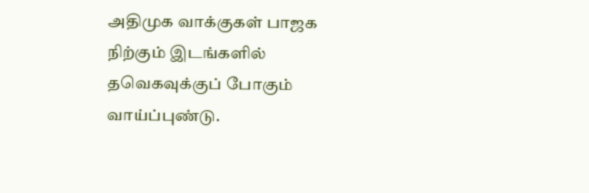அதிமுக வாக்குகள் பாஜக நிற்கும் இடங்களில் தவெகவுக்குப் போகும் வாய்ப்புண்டு.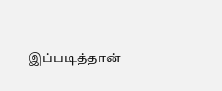இப்படித்தான்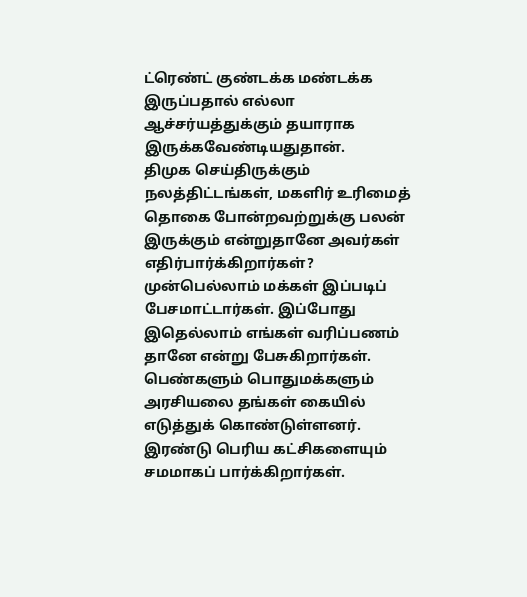ட்ரெண்ட் குண்டக்க மண்டக்க இருப்பதால் எல்லா ஆச்சர்யத்துக்கும் தயாராக இருக்கவேண்டியதுதான்.
திமுக செய்திருக்கும் நலத்திட்டங்கள், மகளிர் உரிமைத் தொகை போன்றவற்றுக்கு பலன் இருக்கும் என்றுதானே அவர்கள் எதிர்பார்க்கிறார்கள்?
முன்பெல்லாம் மக்கள் இப்படிப் பேசமாட்டார்கள். இப்போது இதெல்லாம் எங்கள் வரிப்பணம் தானே என்று பேசுகிறார்கள். பெண்களும் பொதுமக்களும் அரசியலை தங்கள் கையில் எடுத்துக் கொண்டுள்ளனர். இரண்டு பெரிய கட்சிகளையும் சமமாகப் பார்க்கிறார்கள்.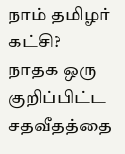நாம் தமிழர் கட்சி?
நாதக ஒரு குறிப்பிட்ட சதவீதத்தை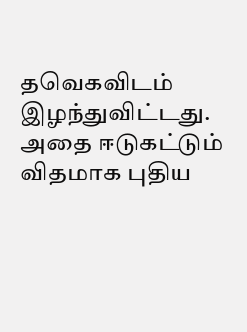தவெகவிடம் இழந்துவிட்டது. அதை ஈடுகட்டும் விதமாக புதிய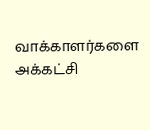வாக்காளர்களை அக்கட்சி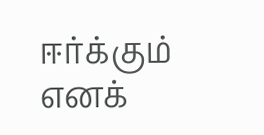ஈர்க்கும் எனக்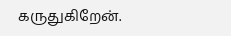கருதுகிறேன்.